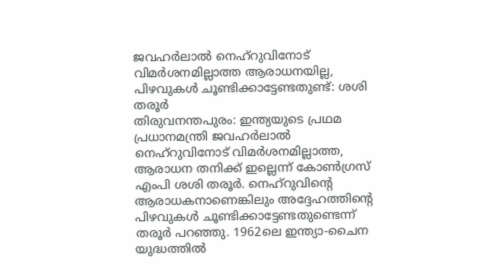ജവഹർലാൽ നെഹ്റുവിനോട് വിമർശനമില്ലാത്ത ആരാധനയില്ല, പിഴവുകൾ ചൂണ്ടിക്കാട്ടേണ്ടതുണ്ട്: ശശി തരൂർ
തിരുവനന്തപുരം: ഇന്ത്യയുടെ പ്രഥമ പ്രധാനമന്ത്രി ജവഹർലാൽ നെഹ്റുവിനോട് വിമർശനമില്ലാത്ത, ആരാധന തനിക്ക് ഇല്ലെന്ന് കോൺഗ്രസ് എംപി ശശി തരൂർ. നെഹ്റുവിന്റെ ആരാധകനാണെങ്കിലും അദ്ദേഹത്തിന്റെ പിഴവുകൾ ചൂണ്ടിക്കാട്ടേണ്ടതുണ്ടെന്ന് തരൂർ പറഞ്ഞു. 1962ലെ ഇന്ത്യാ-ചൈന യുദ്ധത്തിൽ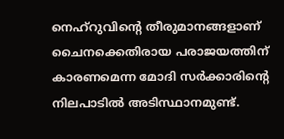നെഹ്റുവിന്റെ തീരുമാനങ്ങളാണ് ചൈനക്കെതിരായ പരാജയത്തിന് കാരണമെന്ന മോദി സർക്കാരിന്റെ നിലപാടിൽ അടിസ്ഥാനമുണ്ട്.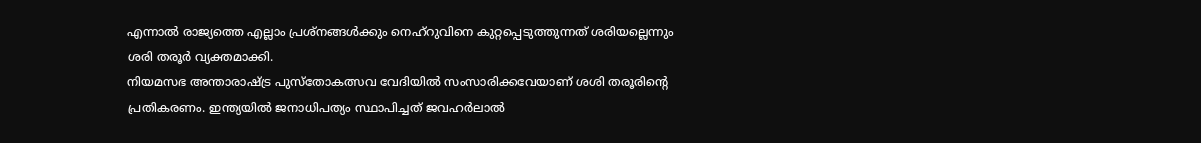എന്നാൽ രാജ്യത്തെ എല്ലാം പ്രശ്നങ്ങൾക്കും നെഹ്റുവിനെ കുറ്റപ്പെടുത്തുന്നത് ശരിയല്ലെന്നും ശരി തരൂർ വ്യക്തമാക്കി.
നിയമസഭ അന്താരാഷ്ട്ര പുസ്തോകത്സവ വേദിയിൽ സംസാരിക്കവേയാണ് ശശി തരൂരിൻ്റെ പ്രതികരണം. ഇന്ത്യയിൽ ജനാധിപത്യം സ്ഥാപിച്ചത് ജവഹർലാൽ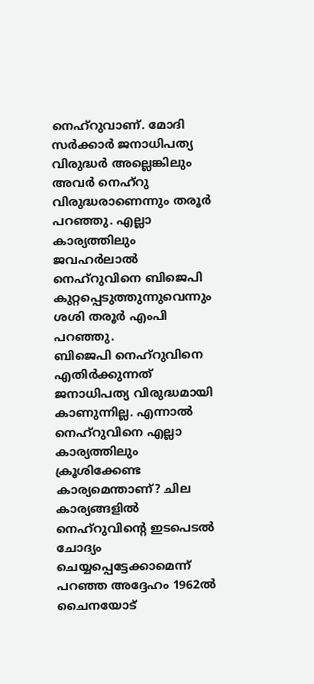നെഹ്റുവാണ്. മോദി സർക്കാർ ജനാധിപത്യ വിരുദ്ധർ അല്ലെങ്കിലും അവർ നെഹ്റു വിരുദ്ധരാണെന്നും തരൂർ പറഞ്ഞു. എല്ലാ കാര്യത്തിലും ജവഹർലാൽ നെഹ്റുവിനെ ബിജെപി കുറ്റപ്പെടുത്തുന്നുവെന്നും ശശി തരൂർ എംപി പറഞ്ഞു.
ബിജെപി നെഹ്റുവിനെ എതിർക്കുന്നത് ജനാധിപത്യ വിരുദ്ധമായി കാണുന്നില്ല. എന്നാൽ നെഹ്റുവിനെ എല്ലാ കാര്യത്തിലും ക്രൂശിക്കേണ്ട കാര്യമെന്താണ്? ചില കാര്യങ്ങളിൽ നെഹ്റുവിൻ്റെ ഇടപെടൽ ചോദ്യം ചെയ്യപ്പെട്ടേക്കാമെന്ന് പറഞ്ഞ അദ്ദേഹം 1962ൽ ചൈനയോട്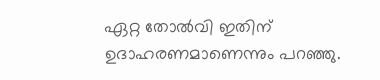ഏറ്റ തോൽവി ഇതിന് ഉദാഹരണമാണെന്നും പറഞ്ഞു.